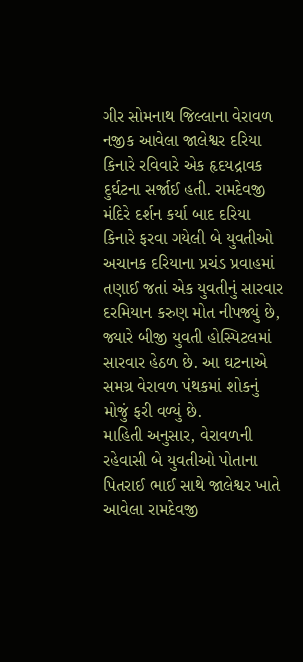ગીર સોમનાથ જિલ્લાના વેરાવળ નજીક આવેલા જાલેશ્વર દરિયા કિનારે રવિવારે એક હૃદયદ્રાવક દુર્ઘટના સર્જાઈ હતી. રામદેવજી મંદિરે દર્શન કર્યા બાદ દરિયા કિનારે ફરવા ગયેલી બે યુવતીઓ અચાનક દરિયાના પ્રચંડ પ્રવાહમાં તણાઈ જતાં એક યુવતીનું સારવાર દરમિયાન કરુણ મોત નીપજ્યું છે, જ્યારે બીજી યુવતી હોસ્પિટલમાં સારવાર હેઠળ છે. આ ઘટનાએ સમગ્ર વેરાવળ પંથકમાં શોકનું મોજું ફરી વળ્યું છે.
માહિતી અનુસાર, વેરાવળની રહેવાસી બે યુવતીઓ પોતાના પિતરાઈ ભાઈ સાથે જાલેશ્વર ખાતે આવેલા રામદેવજી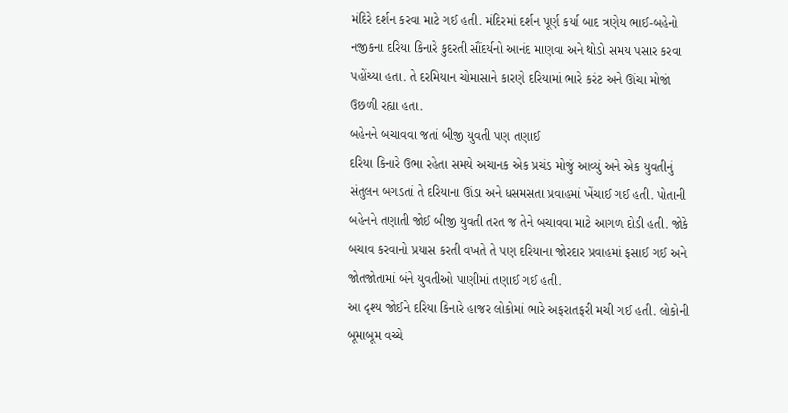મંદિરે દર્શન કરવા માટે ગઈ હતી. મંદિરમાં દર્શન પૂર્ણ કર્યા બાદ ત્રણેય ભાઈ-બહેનો નજીકના દરિયા કિનારે કુદરતી સૌંદર્યનો આનંદ માણવા અને થોડો સમય પસાર કરવા પહોંચ્યા હતા. તે દરમિયાન ચોમાસાને કારણે દરિયામાં ભારે કરંટ અને ઊંચા મોજાં ઉછળી રહ્યા હતા.
બહેનને બચાવવા જતાં બીજી યુવતી પણ તણાઈ
દરિયા કિનારે ઉભા રહેતા સમયે અચાનક એક પ્રચંડ મોજું આવ્યું અને એક યુવતીનું સંતુલન બગડતાં તે દરિયાના ઊંડા અને ધસમસતા પ્રવાહમાં ખેંચાઈ ગઈ હતી. પોતાની બહેનને તણાતી જોઈ બીજી યુવતી તરત જ તેને બચાવવા માટે આગળ દોડી હતી. જોકે બચાવ કરવાનો પ્રયાસ કરતી વખતે તે પણ દરિયાના જોરદાર પ્રવાહમાં ફસાઈ ગઈ અને જોતજોતામાં બંને યુવતીઓ પાણીમાં તણાઈ ગઈ હતી.
આ દૃશ્ય જોઈને દરિયા કિનારે હાજર લોકોમાં ભારે અફરાતફરી મચી ગઈ હતી. લોકોની બૂમાબૂમ વચ્ચે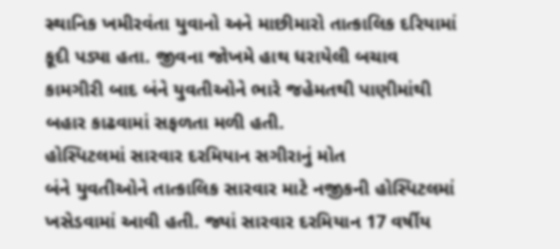સ્થાનિક ખમીરવંતા યુવાનો અને માછીમારો તાત્કાલિક દરિયામાં કૂદી પડ્યા હતા. જીવના જોખમે હાથ ધરાયેલી બચાવ કામગીરી બાદ બંને યુવતીઓને ભારે જહેમતથી પાણીમાંથી બહાર કાઢવામાં સફળતા મળી હતી.
હોસ્પિટલમાં સારવાર દરમિયાન સગીરાનું મોત
બંને યુવતીઓને તાત્કાલિક સારવાર માટે નજીકની હોસ્પિટલમાં ખસેડવામાં આવી હતી. જ્યાં સારવાર દરમિયાન 17 વર્ષીય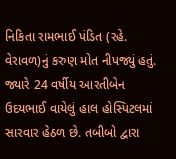નિકિતા રામભાઈ પંડિત (રહે. વેરાવળ)નું કરુણ મોત નીપજ્યું હતું. જ્યારે 24 વર્ષીય આરતીબેન ઉદયભાઈ વાયેલું હાલ હોસ્પિટલમાં સારવાર હેઠળ છે. તબીબો દ્વારા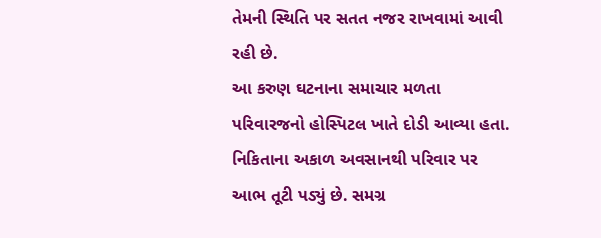તેમની સ્થિતિ પર સતત નજર રાખવામાં આવી રહી છે.
આ કરુણ ઘટનાના સમાચાર મળતા પરિવારજનો હોસ્પિટલ ખાતે દોડી આવ્યા હતા. નિકિતાના અકાળ અવસાનથી પરિવાર પર આભ તૂટી પડ્યું છે. સમગ્ર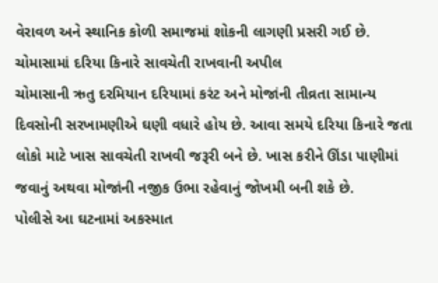વેરાવળ અને સ્થાનિક કોળી સમાજમાં શોકની લાગણી પ્રસરી ગઈ છે.
ચોમાસામાં દરિયા કિનારે સાવચેતી રાખવાની અપીલ
ચોમાસાની ઋતુ દરમિયાન દરિયામાં કરંટ અને મોજાંની તીવ્રતા સામાન્ય દિવસોની સરખામણીએ ઘણી વધારે હોય છે. આવા સમયે દરિયા કિનારે જતા લોકો માટે ખાસ સાવચેતી રાખવી જરૂરી બને છે. ખાસ કરીને ઊંડા પાણીમાં જવાનું અથવા મોજાંની નજીક ઉભા રહેવાનું જોખમી બની શકે છે.
પોલીસે આ ઘટનામાં અકસ્માત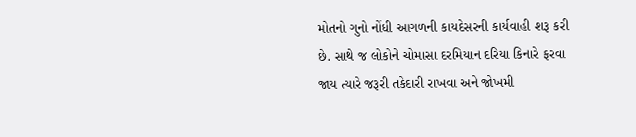મોતનો ગુનો નોંધી આગળની કાયદેસરની કાર્યવાહી શરૂ કરી છે. સાથે જ લોકોને ચોમાસા દરમિયાન દરિયા કિનારે ફરવા જાય ત્યારે જરૂરી તકેદારી રાખવા અને જોખમી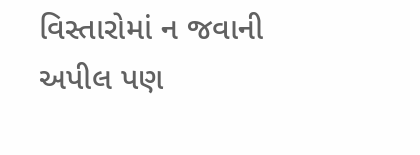વિસ્તારોમાં ન જવાની અપીલ પણ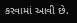કરવામાં આવી છે.